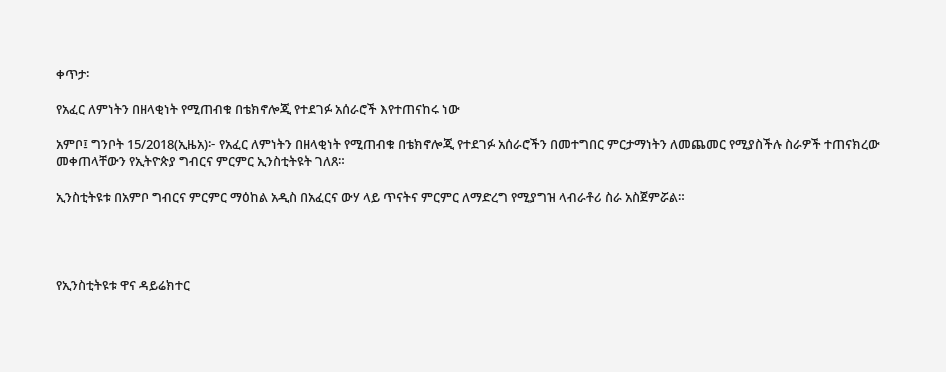ቀጥታ፡

የአፈር ለምነትን በዘላቂነት የሚጠብቁ በቴክኖሎጂ የተደገፉ አሰራሮች እየተጠናከሩ ነው

አምቦ፤ ግንቦት 15/2018(ኢዜአ)፦ የአፈር ለምነትን በዘላቂነት የሚጠብቁ በቴክኖሎጂ የተደገፉ አሰራሮችን በመተግበር ምርታማነትን ለመጨመር የሚያስችሉ ስራዎች ተጠናክረው መቀጠላቸውን የኢትዮጵያ ግብርና ምርምር ኢንስቲትዩት ገለጸ።

ኢንስቲትዩቱ በአምቦ ግብርና ምርምር ማዕከል አዲስ በአፈርና ውሃ ላይ ጥናትና ምርምር ለማድረግ የሚያግዝ ላብራቶሪ ስራ አስጀምሯል።




የኢንስቲትዩቱ ዋና ዳይሬክተር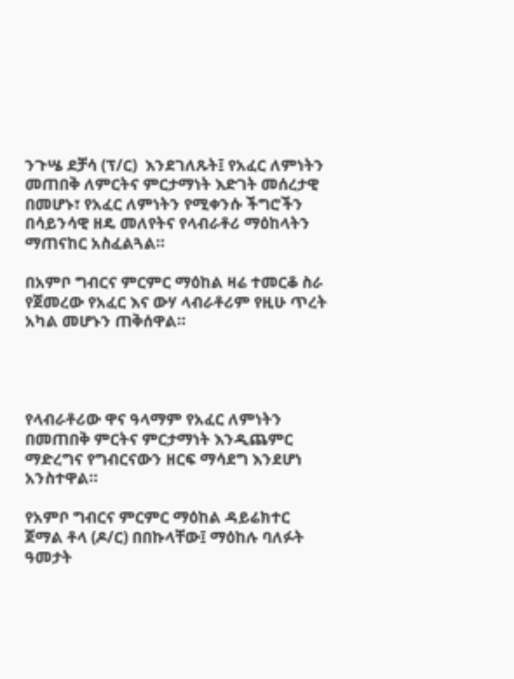ንጉሤ ደቻሳ (ፕ/ር)  እንደገለጹት፤ የአፈር ለምነትን መጠበቅ ለምርትና ምርታማነት እድገት መሰረታዊ በመሆኑ፣ የአፈር ለምነትን የሚቀንሱ ችግሮችን በሳይንሳዊ ዘዴ መለየትና የላብራቶሪ ማዕከላትን ማጠናከር አስፈልጓል።

በአምቦ ግብርና ምርምር ማዕከል ዛሬ ተመርቆ ስራ የጀመረው የአፈር እና ውሃ ላብራቶሪም የዚሁ ጥረት አካል መሆኑን ጠቅሰዋል።




የላብራቶሪው ዋና ዓላማም የአፈር ለምነትን በመጠበቅ ምርትና ምርታማነት እንዲጨምር ማድረግና የግብርናውን ዘርፍ ማሳደግ እንደሆነ አንስተዋል።

የአምቦ ግብርና ምርምር ማዕከል ዳይሬክተር ጀማል ቶላ (ዶ/ር) በበኩላቸው፤ ማዕከሉ ባለፉት ዓመታት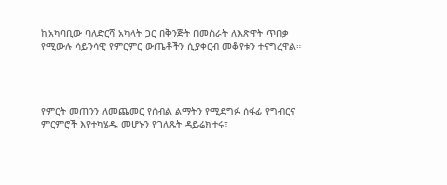ከአካባቢው ባለድርሻ አካላት ጋር በቅንጅት በመስራት ለእጽዋት ጥበቃ የሚውሉ ሳይንሳዊ የምርምር ውጤቶችን ሲያቀርብ መቆየቱን ተናግረዋል።




የምርት መጠንን ለመጨመር የሰብል ልማትን የሚደግፉ ሰፋፊ የግብርና ምርምሮች እየተካሄዱ መሆኑን የገለጹት ዳይሬክተሩ፣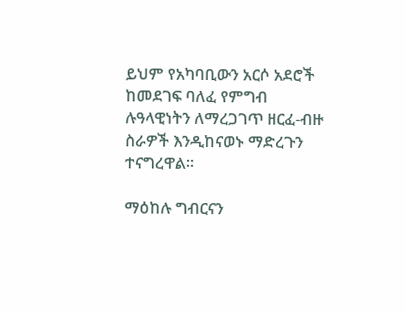ይህም የአካባቢውን አርሶ አደሮች ከመደገፍ ባለፈ የምግብ ሉዓላዊነትን ለማረጋገጥ ዘርፈ-ብዙ ስራዎች እንዲከናወኑ ማድረጉን ተናግረዋል።

ማዕከሉ ግብርናን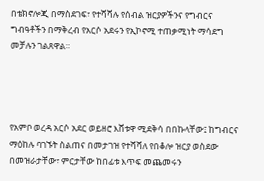በቴክኖሎጂ በማስደገፍ፣ የተሻሻሉ የሰብል ዝርያዎችንና የግብርና ግብዓቶችን በማቅረብ የአርሶ አደሩን የኢኮኖሚ ተጠቃሚነት ማሳደግ መቻሉን ገልጸዋል።




የአምቦ ወረዳ አርሶ አደር ወይዘሮ እሸቱዋ ሚደቅሳ በበኩላቸው፤ ከግብርና ማዕከሉ ባገኙት ስልጠና በመታገዝ የተሻሻለ የበቆሎ ዝርያ ወስደው በመዝራታቸው፣ ምርታቸው ከበፊቱ እጥፍ መጨመሩን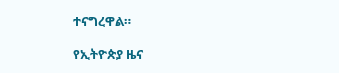ተናግረዋል።

የኢትዮጵያ ዜና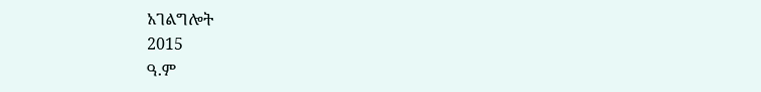አገልግሎት
2015
ዓ.ም